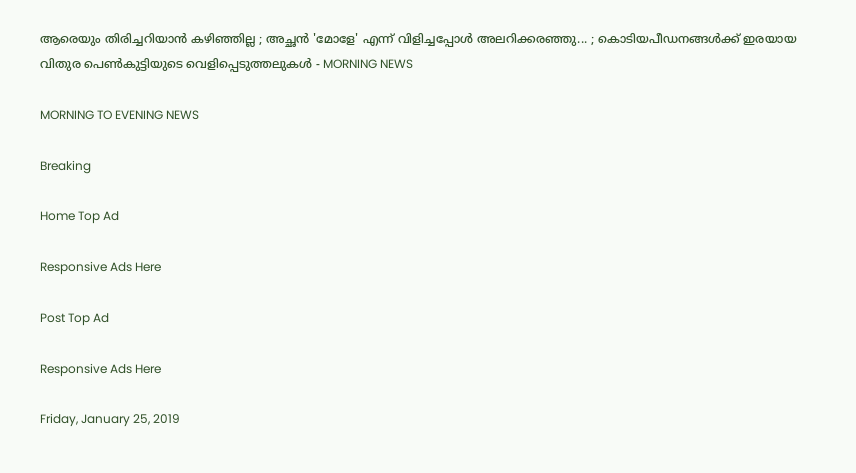ആരെയും തിരിച്ചറിയാന്‍ കഴിഞ്ഞില്ല ; അച്ഛന്‍ 'മോളേ' എന്ന് വിളിച്ചപ്പോള്‍ അലറിക്കരഞ്ഞു... ; കൊടിയപീഡനങ്ങള്‍ക്ക് ഇരയായ വിതുര പെണ്‍കുട്ടിയുടെ വെളിപ്പെടുത്തലുകള്‍ - MORNING NEWS

MORNING TO EVENING NEWS

Breaking

Home Top Ad

Responsive Ads Here

Post Top Ad

Responsive Ads Here

Friday, January 25, 2019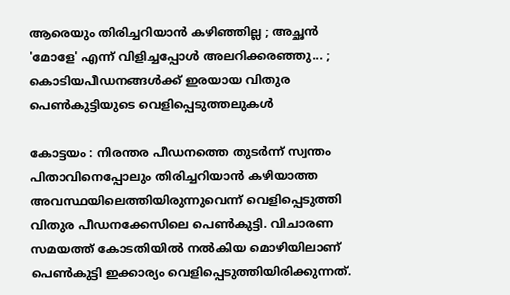ആരെയും തിരിച്ചറിയാന്‍ കഴിഞ്ഞില്ല ; അച്ഛന്‍ 'മോളേ' എന്ന് വിളിച്ചപ്പോള്‍ അലറിക്കരഞ്ഞു... ; കൊടിയപീഡനങ്ങള്‍ക്ക് ഇരയായ വിതുര പെണ്‍കുട്ടിയുടെ വെളിപ്പെടുത്തലുകള്‍

കോട്ടയം : നിരന്തര പീഡനത്തെ തുടര്‍ന്ന് സ്വന്തം പിതാവിനെപ്പോലും തിരിച്ചറിയാന്‍ കഴിയാത്ത അവസ്ഥയിലെത്തിയിരുന്നുവെന്ന് വെളിപ്പെടുത്തി വിതുര പീഡനക്കേസിലെ പെണ്‍കുട്ടി. വിചാരണ സമയത്ത് കോടതിയില്‍ നല്‍കിയ മൊഴിയിലാണ് പെണ്‍കുട്ടി ഇക്കാര്യം വെളിപ്പെടുത്തിയിരിക്കുന്നത്.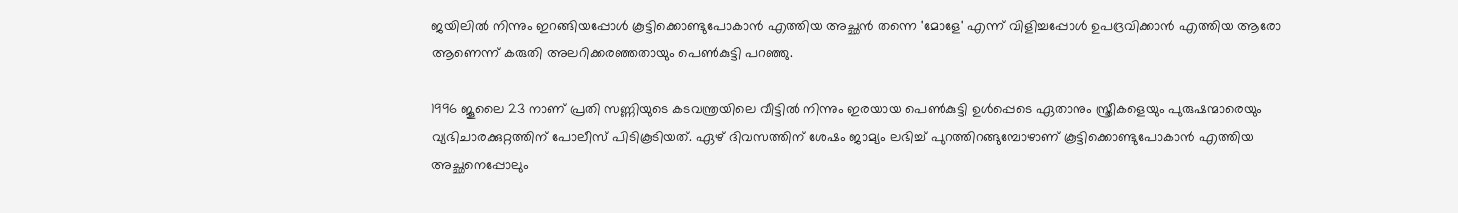ജയിലില്‍ നിന്നും ഇറങ്ങിയപ്പോള്‍ കൂട്ടിക്കൊണ്ടുപോകാന്‍ എത്തിയ അച്ഛന്‍ തന്നെ 'മോളേ' എന്ന് വിളിച്ചപ്പോള്‍ ഉപദ്രവിക്കാന്‍ എത്തിയ ആരോ ആണെന്ന് കരുതി അലറിക്കരഞ്ഞതായും പെണ്‍കുട്ടി പറഞ്ഞു.

1996 ജൂലൈ 23 നാണ് പ്രതി സണ്ണിയുടെ കടവന്ത്രയിലെ വീട്ടില്‍ നിന്നും ഇരയായ പെണ്‍കുട്ടി ഉള്‍പ്പെടെ ഏതാനും സ്ത്രീകളെയും പുരുഷന്മാരെയും വ്യഭിചാരക്കുറ്റത്തിന് പോലീസ് പിടികൂടിയത്. ഏഴ് ദിവസത്തിന് ശേഷം ജാമ്യം ലഭിച്ച് പുറത്തിറങ്ങുമ്പോഴാണ് കൂട്ടിക്കൊണ്ടുപോകാന്‍ എത്തിയ അച്ഛനെപ്പോലും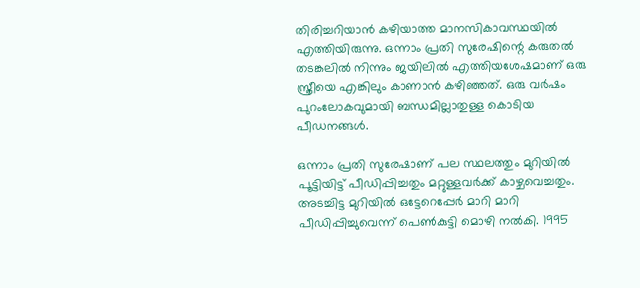തിരിച്ചറിയാന്‍ കഴിയാത്ത മാനസികാവസ്ഥയില്‍ എത്തിയിരുന്നു. ഒന്നാം പ്രതി സുരേഷിന്റെ കരുതല്‍ തടങ്കലില്‍ നിന്നും ജയിലില്‍ എത്തിയശേഷമാണ് ഒരു സ്ത്രീയെ എങ്കിലും കാണാന്‍ കഴിഞ്ഞത്. ഒരു വര്‍ഷം പുറംലോകവുമായി ബന്ധമില്ലാതുള്ള കൊടിയ പീഡനങ്ങള്‍.

ഒന്നാം പ്രതി സുരേഷാണ് പല സ്ഥലത്തും മുറിയില്‍ പൂട്ടിയിട്ട് പീഡിപ്പിച്ചതും മറ്റുള്ളവര്‍ക്ക് കാഴ്ചവെച്ചതും. അടച്ചിട്ട മുറിയില്‍ ഒട്ടേറെപ്പേര്‍ മാറി മാറി പീഡിപ്പിച്ചുവെന്ന് പെണ്‍കുട്ടി മൊഴി നല്‍കി. 1995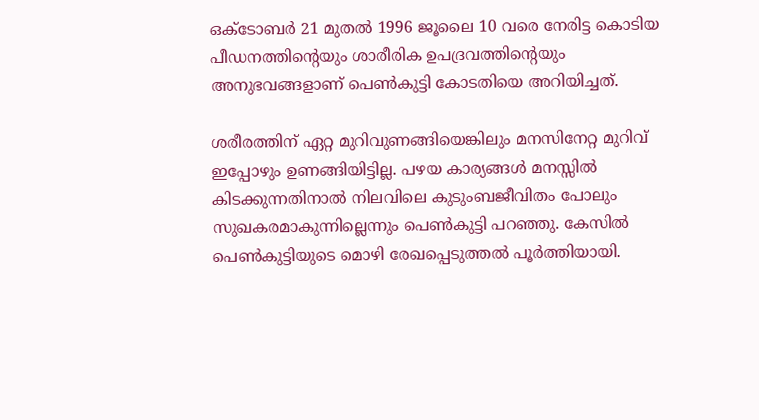ഒക്‌ടോബര്‍ 21 മുതല്‍ 1996 ജൂലൈ 10 വരെ നേരിട്ട കൊടിയ പീഡനത്തിന്റെയും ശാരീരിക ഉപദ്രവത്തിന്റെയും അനുഭവങ്ങളാണ് പെണ്‍കുട്ടി കോടതിയെ അറിയിച്ചത്.

ശരീരത്തിന് ഏറ്റ മുറിവുണങ്ങിയെങ്കിലും മനസിനേറ്റ മുറിവ് ഇപ്പോഴും ഉണങ്ങിയിട്ടില്ല. പഴയ കാര്യങ്ങള്‍ മനസ്സില്‍ കിടക്കുന്നതിനാല്‍ നിലവിലെ കുടുംബജീവിതം പോലും സുഖകരമാകുന്നില്ലെന്നും പെണ്‍കുട്ടി പറഞ്ഞു. കേസില്‍ പെണ്‍കുട്ടിയുടെ മൊഴി രേഖപ്പെടുത്തല്‍ പൂര്‍ത്തിയായി.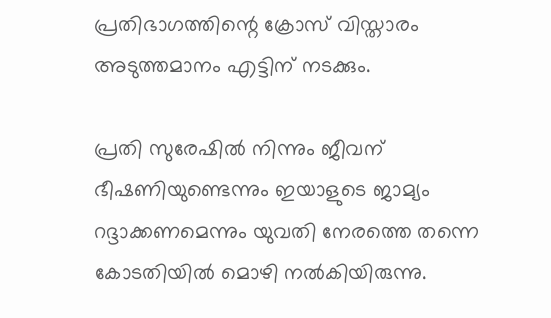പ്രതിഭാഗത്തിന്റെ ക്രോസ് വിസ്താരം അടുത്തമാനം എട്ടിന് നടക്കും.

പ്രതി സുരേഷില്‍ നിന്നും ജീവന് ഭീഷണിയുണ്ടെന്നും ഇയാളുടെ ജാമ്യം റദ്ദാക്കണമെന്നും യുവതി നേരത്തെ തന്നെ കോടതിയില്‍ മൊഴി നല്‍കിയിരുന്നു.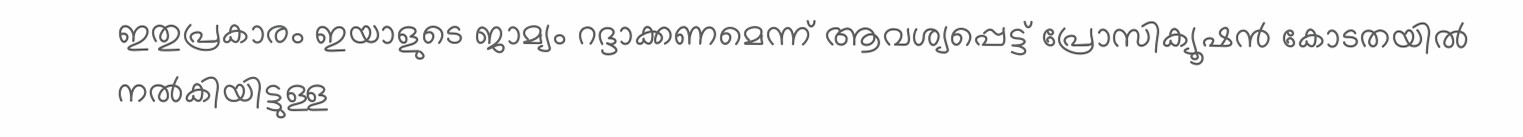ഇതുപ്രകാരം ഇയാളുടെ ജാമ്യം റദ്ദാക്കണമെന്ന് ആവശ്യപ്പെട്ട് പ്രോസിക്യൂഷന്‍ കോടതയില്‍ നല്‍കിയിട്ടുള്ള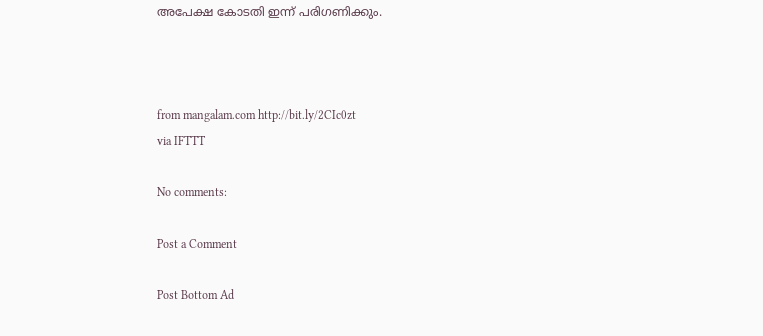അപേക്ഷ കോടതി ഇന്ന് പരിഗണിക്കും.



from mangalam.com http://bit.ly/2CIc0zt
via IFTTT

No comments:

Post a Comment

Post Bottom Ad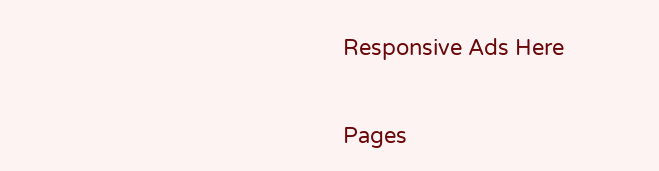Responsive Ads Here

Pages